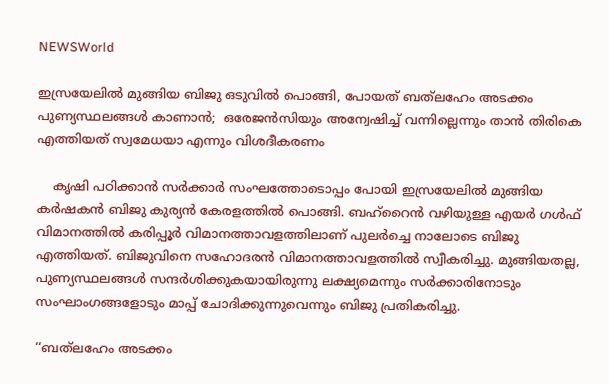NEWSWorld

ഇസ്രയേലില്‍ മുങ്ങിയ ബിജു ഒടുവിൽ പൊങ്ങി, പോയത് ബത്‌ലഹേം അടക്കം പുണ്യസ്ഥലങ്ങള്‍ കാണാന്‍;  ഒരേജന്‍സിയും അന്വേഷിച്ച്‌ വന്നില്ലെന്നും താൻ തിരികെ എത്തിയത് സ്വമേധയാ എന്നും വിശദീകരണം

    കൃഷി പഠിക്കാന്‍ സര്‍ക്കാര്‍ സംഘത്തോടൊപ്പം പോയി ഇസ്രയേലില്‍ മുങ്ങിയ കര്‍ഷകന്‍ ബിജു കുര്യന്‍ കേരളത്തില്‍ പൊങ്ങി. ബഹ്‌റൈന്‍ വഴിയുള്ള എയര്‍ ഗള്‍ഫ് വിമാനത്തില്‍ കരിപ്പൂര്‍ വിമാനത്താവളത്തിലാണ് പുലര്‍ച്ചെ നാലോടെ ബിജു എത്തിയത്. ബിജുവിനെ സഹോദരന്‍ വിമാനത്താവളത്തില്‍ സ്വീകരിച്ചു. മുങ്ങിയതല്ല, പുണ്യസ്ഥലങ്ങള്‍ സന്ദര്‍ശിക്കുകയായിരുന്നു ലക്ഷ്യമെന്നും സര്‍ക്കാരിനോടും സംഘാംഗങ്ങളോടും മാപ്പ് ചോദിക്കുന്നുവെന്നും ബിജു പ്രതികരിച്ചു.

‘‘ബത്‌ലഹേം അടക്കം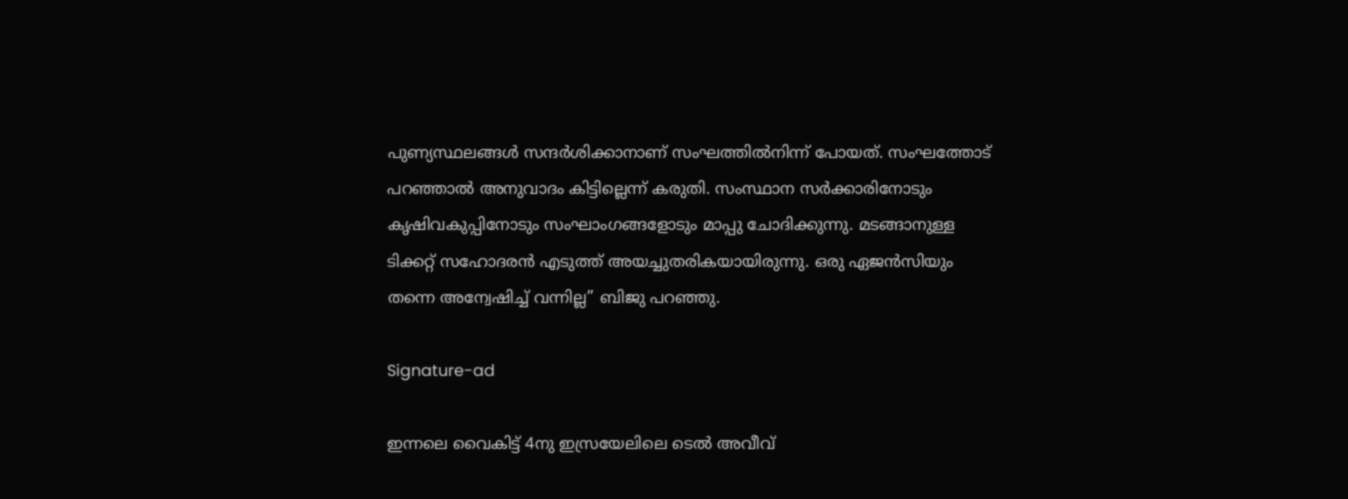പുണ്യസ്ഥലങ്ങൾ സന്ദർശിക്കാനാണ് സംഘത്തിൽനിന്ന് പോയത്. സംഘത്തോട് പറഞ്ഞാൽ അനുവാദം കിട്ടില്ലെന്ന് കരുതി. സംസ്ഥാന സർക്കാരിനോടും കൃഷിവകുപ്പിനോടും സംഘാംഗങ്ങളോടും മാപ്പു ചോദിക്കുന്നു. മടങ്ങാനുള്ള ടിക്കറ്റ് സഹോദരൻ എടുത്ത് അയച്ചുതരികയായിരുന്നു. ഒരു ഏജൻസിയും തന്നെ അന്വേഷിച്ച് വന്നില്ല’’ ബിജു പറഞ്ഞു.

Signature-ad

ഇന്നലെ വൈകിട്ട് 4നു ഇസ്രയേലിലെ ടെൽ അവീവ്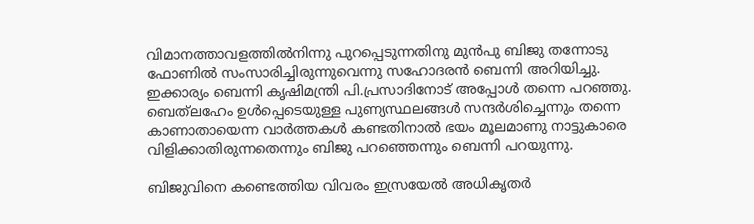വിമാനത്താവളത്തിൽനിന്നു പുറപ്പെടുന്നതിനു മുൻപു ബിജു തന്നോടു ഫോണിൽ സംസാരിച്ചിരുന്നുവെന്നു സഹോദരൻ ബെന്നി അറിയിച്ചു. ഇക്കാര്യം ബെന്നി കൃഷിമന്ത്രി പി.പ്രസാദിനോട് അപ്പോൾ തന്നെ പറഞ്ഞു. ബെത്‍ലഹേം ഉൾപ്പെടെയുള്ള പുണ്യസ്ഥലങ്ങൾ സന്ദർശിച്ചെന്നും തന്നെ കാണാതായെന്ന വാർത്തകൾ കണ്ടതിനാൽ ഭയം മൂലമാണു നാട്ടുകാരെ വിളിക്കാതിരുന്നതെന്നും ബിജു പറഞ്ഞെന്നും ബെന്നി പറയുന്നു.

ബിജുവിനെ കണ്ടെത്തിയ വിവരം ഇസ്രയേൽ അധികൃതർ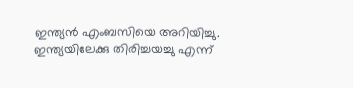ഇന്ത്യൻ എംബസിയെ അറിയിച്ചു. ഇന്ത്യയിലേക്കു തിരിച്ച‍യച്ചു എന്ന്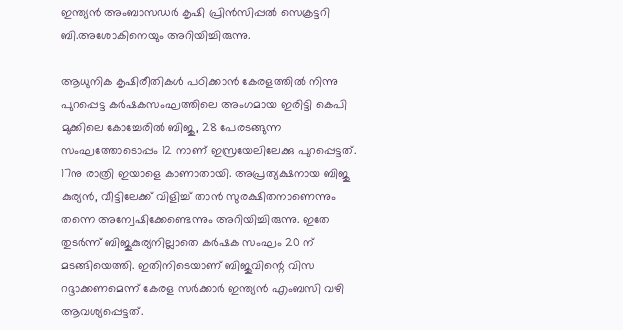ഇന്ത്യൻ അംബാസ‍ഡർ കൃഷി പ്രിൻസിപ്പൽ സെക്രട്ടറി ബി.അശോ‍കിനെയും അറിയിച്ചിരുന്നു.

ആധുനിക കൃഷിരീതികൾ പഠിക്കാൻ കേരളത്തിൽ നിന്നു പുറപ്പെട്ട കർഷകസംഘത്തിലെ അംഗമായ ഇരിട്ടി കെപി‍ മുക്കിലെ കോച്ചേരിൽ ബിജു, 28 പേരടങ്ങുന്ന സംഘത്തോടൊപ്പം 12 നാണ് ഇസ്രയേലിലേക്കു പുറപ്പെട്ടത്. 17നു രാത്രി ഇയാളെ കാണാതായി. അപ്രത്യക്ഷനായ ബിജു കുര്യന്‍, വീട്ടിലേക്ക് വിളിച്ച്‌ താന്‍ സുരക്ഷിതനാണെന്നും തന്നെ അന്വേഷിക്കേണ്ടെന്നും അറിയിച്ചിരുന്നു. ഇതേ തുടര്‍ന്ന് ബിജുകുര്യനില്ലാതെ കര്‍ഷക സംഘം 20 ന് മടങ്ങിയെത്തി. ഇതിനിടെയാണ് ബിജുവിന്റെ വിസ റദ്ദാക്കണമെന്ന് കേരള സര്‍ക്കാര്‍ ഇന്ത്യന്‍ എംബസി വഴി ആവശ്യപ്പെട്ടത്.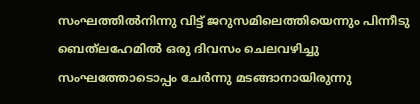സംഘത്തിൽനിന്നു വിട്ട് ജറുസ‍മിലെത്തിയെന്നും പിന്നീടു ബെത്‍ലഹേമിൽ ഒരു ദിവസം ചെലവഴിച്ചു സംഘത്തോടൊപ്പം ചേർന്നു മടങ്ങാനായിരുന്നു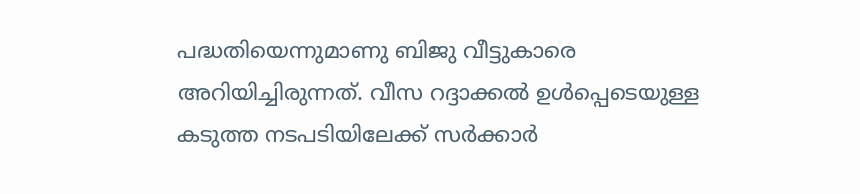പദ്ധതിയെന്നുമാണു ബിജു വീട്ടുകാരെ അറിയിച്ചിരുന്നത്. വീസ റദ്ദാക്കൽ ഉൾപ്പെടെയുള്ള കടുത്ത നടപടിയിലേക്ക് സർക്കാർ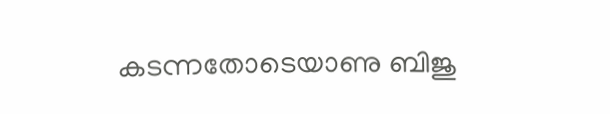കടന്നതോടെയാണു ബിജു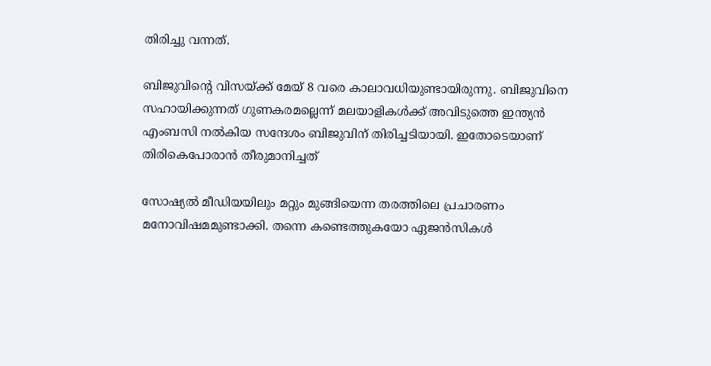തിരിച്ചു വന്നത്.

ബിജുവിന്റെ വിസയ്ക്ക് മേയ് 8 വരെ കാലാവധിയുണ്ടായിരുന്നു. ബിജുവിനെ സഹായിക്കുന്നത് ഗുണകരമല്ലെന്ന് മലയാളികള്‍ക്ക് അവിടുത്തെ ഇന്ത്യന്‍ എംബസി നല്‍കിയ സന്ദേശം ബിജുവിന് തിരിച്ചടിയായി. ഇതോടെയാണ് തിരികെപോരാന്‍ തീരുമാനിച്ചത്

സോഷ്യല്‍ മീഡിയയിലും മറ്റും മുങ്ങിയെന്ന തരത്തിലെ പ്രചാരണം മനോവിഷമമുണ്ടാക്കി. തന്നെ കണ്ടെത്തുകയോ ഏജന്‍സികള്‍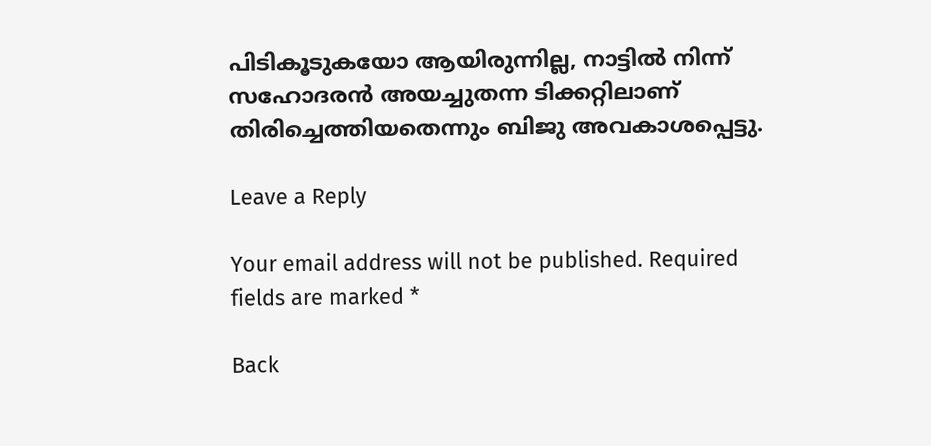പിടികൂടുകയോ ആയിരുന്നില്ല, നാട്ടില്‍ നിന്ന് സഹോദരന്‍ അയച്ചുതന്ന ടിക്കറ്റിലാണ് തിരിച്ചെത്തിയതെന്നും ബിജു അവകാശപ്പെട്ടു.

Leave a Reply

Your email address will not be published. Required fields are marked *

Back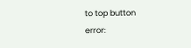to top button
error: